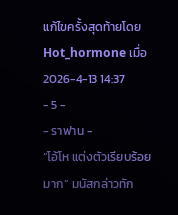แก้ไขครั้งสุดท้ายโดย Hot_hormone เมื่อ 2026-4-13 14:37
- 5 -
- ราฟาน -
“โอ้โห แต่งตัวเรียบร้อยมาก” มนัสกล่าวทัก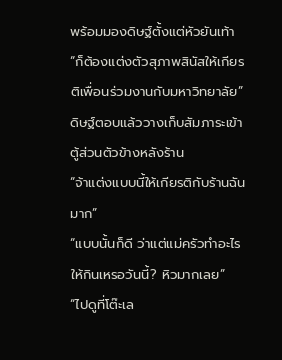พร้อมมองดิษฐ์ตั้งแต่หัวยันเท้า
“ก็ต้องแต่งตัวสุภาพสินัสให้เกียรติเพื่อนร่วมงานกับมหาวิทยาลัย”
ดิษฐ์ตอบแล้ววางเก็บสัมภาระเข้าตู้ส่วนตัวข้างหลังร้าน
“จ้าแต่งแบบนี้ให้เกียรติกับร้านฉันมาก”
“แบบนั้นก็ดี ว่าแต่แม่ครัวทำอะไรให้กินเหรอวันนี้? หิวมากเลย”
“ไปดูที่โต๊ะเล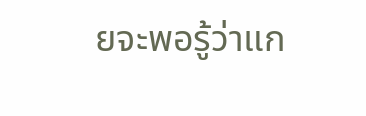ยจะพอรู้ว่าแก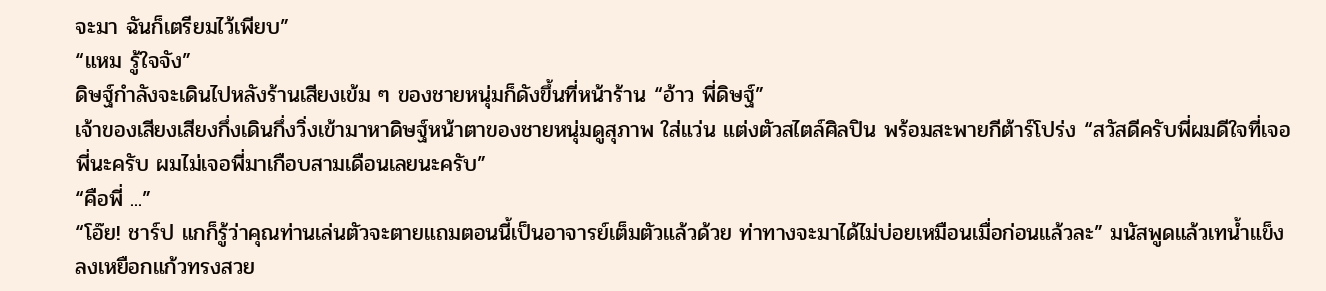จะมา ฉันก็เตรียมไว้เพียบ”
“แหม รู้ใจจัง”
ดิษฐ์กำลังจะเดินไปหลังร้านเสียงเข้ม ๆ ของชายหนุ่มก็ดังขึ้นที่หน้าร้าน “อ้าว พี่ดิษฐ์”
เจ้าของเสียงเสียงกึ่งเดินกึ่งวิ่งเข้ามาหาดิษฐ์หน้าตาของชายหนุ่มดูสุภาพ ใส่แว่น แต่งตัวสไตล์ศิลปิน พร้อมสะพายกีต้าร์โปร่ง “สวัสดีครับพี่ผมดีใจที่เจอพี่นะครับ ผมไม่เจอพี่มาเกือบสามเดือนเลยนะครับ”
“คือพี่ ...”
“โอ๊ย! ชาร์ป แกก็รู้ว่าคุณท่านเล่นตัวจะตายแถมตอนนี้เป็นอาจารย์เต็มตัวแล้วด้วย ท่าทางจะมาได้ไม่บ่อยเหมือนเมื่อก่อนแล้วละ” มนัสพูดแล้วเทน้ำแข็งลงเหยือกแก้วทรงสวย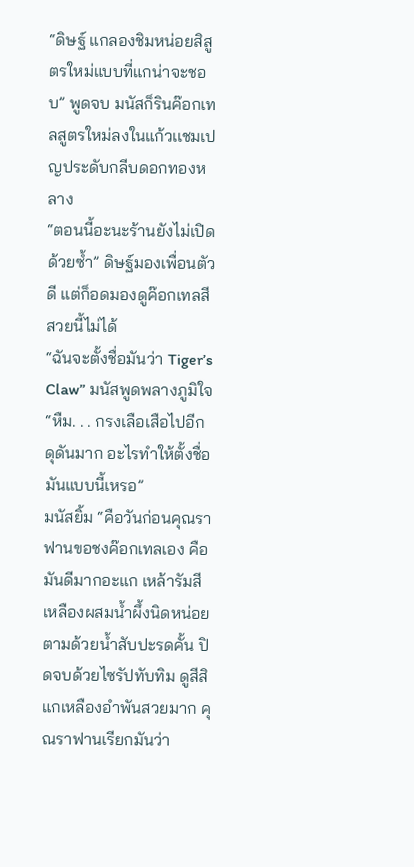“ดิษฐ์ แกลองชิมหน่อยสิสูตรใหม่แบบที่แกน่าจะชอบ” พูดจบ มนัสก็รินค๊อกเทลสูตรใหม่ลงในแก้วเเชมเปญประดับกลีบดอกทองหลาง
“ตอนนี้อะนะร้านยังไม่เปิดด้วยซ้ำ” ดิษฐ์มองเพื่อนตัวดี แต่ก็อดมองดูค๊อกเทลสีสวยนี้ไม่ได้
“ฉันจะตั้งชื่อมันว่า Tiger’s Claw” มนัสพูดพลางภูมิใจ
“หืม. . . กรงเลือเสือไปอีก ดุดันมาก อะไรทำให้ตั้งชื่อมันแบบนี้เหรอ”
มนัสยิ้ม “คือวันก่อนคุณราฟานขอชงค๊อกเทลเอง คือมันดีมากอะแก เหล้ารัมสีเหลืองผสมน้ำผึ้งนิดหน่อยตามด้วยน้ำสับปะรดคั้น ปิดจบด้วยไซรัปทับทิม ดูสีสิแกเหลืองอำพันสวยมาก คุณราฟานเรียกมันว่า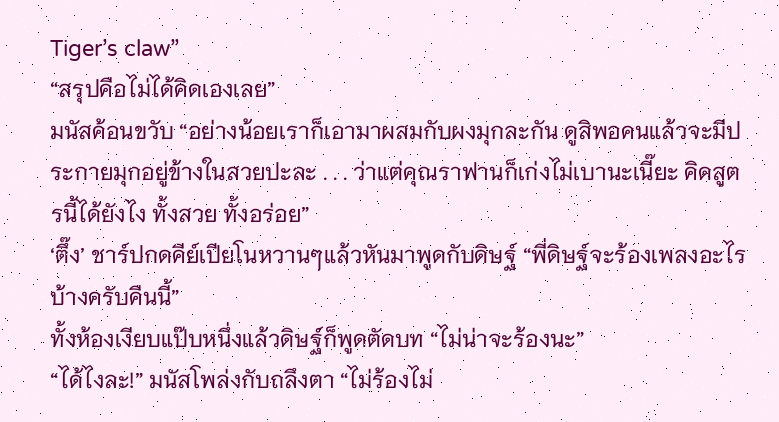Tiger’s claw”
“สรุปคือไม่ได้คิดเองเลย”
มนัสค้อนขวับ “อย่างน้อยเราก็เอามาผสมกับผงมุกละกัน ดูสิพอคนแล้วจะมีประกายมุกอยู่ข้างในสวยปะละ . . . ว่าแต่คุณราฟานก็เก่งไม่เบานะเนี๊ยะ คิดสูตรนี้ได้ยังไง ทั้งสวย ทั้งอร่อย”
‘ตึ๊ง’ ชาร์ปกดคีย์เปียโนหวานๆแล้วหันมาพูดกับดิษฐ์ “พี่ดิษฐ์จะร้องเพลงอะไรบ้างครับคืนนี้”
ทั้งห้องเงียบแป๊บหนึ่งแล้วดิษฐ์ก็พูดตัดบท “ไม่น่าจะร้องนะ”
“ได้ไงละ!” มนัสโพล่งกับถลึงตา “ไม่ร้องไม่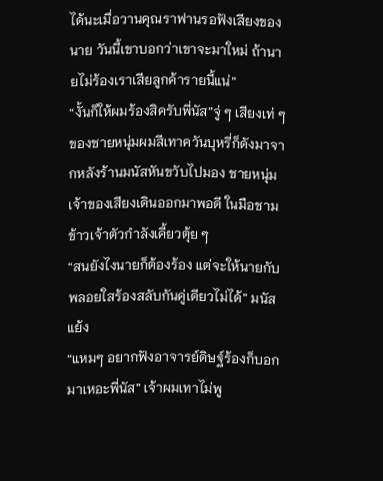ได้นะเมื่อวานคุณราฟานรอฟังเสียงของนาย วันนี้เขาบอกว่าเขาจะมาใหม่ ถ้านายไม่ร้องเราเสียลูกค้ารายนี้แน่”
“งั้นก็ให้ผมร้องสิครับพี่นัส”จู่ ๆ เสียงเท่ ๆ ของชายหนุ่มผมสีเทาควันบุหรี่ก็ดังมาจากหลังร้านมนัสหันขวับไปมอง ชายหนุ่มเจ้าของเสียงเดินออกมาพอดี ในมือชามข้าวเจ้าตัวกำลังเคี้ยวตุ้ย ๆ
“สนยังไงนายก็ต้องร้อง แต่จะให้นายกับพลอยใสร้องสลับกันคู่เดียวไม่ได้” มนัสแย้ง
“แหมๆ อยากฟังอาจารย์ดิษฐ์ร้องก็บอกมาเหอะพี่นัส” เจ้าผมเทาไม่พู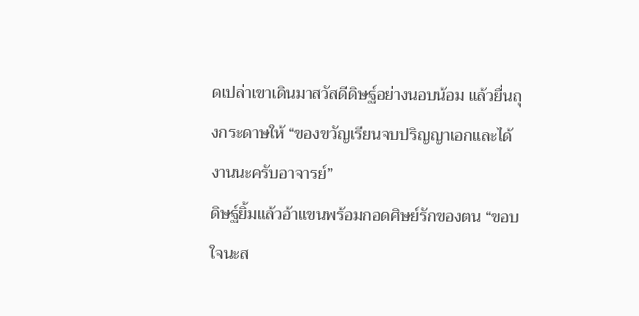ดเปล่าเขาเดินมาสวัสดีดิษฐ์อย่างนอบน้อม แล้วยื่นถุงกระดาษให้ “ของขวัญเรียนจบปริญญาเอกและได้งานนะครับอาจารย์”
ดิษฐ์ยิ้มแล้วอ้าแขนพร้อมกอดศิษย์รักของตน “ขอบใจนะส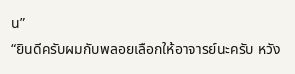น”
“ยินดีครับผมกับพลอยเลือกให้อาจารย์นะครับ หวัง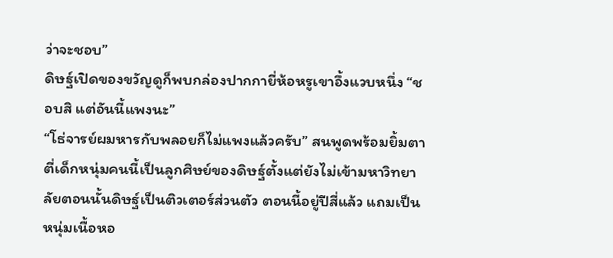ว่าจะชอบ”
ดิษฐ์เปิดของขวัญดูก็พบกล่องปากกายี่ห้อหรูเขาอึ้งแวบหนึ่ง “ชอบสิ แต่อันนี้แพงนะ”
“โธ่จารย์ผมหารกับพลอยก็ไม่แพงแล้วครับ” สนพูดพร้อมยิ้มตาตี่เด็กหนุ่มคนนี้เป็นลูกศิษย์ของดิษฐ์ตั้งแต่ยังไม่เข้ามหาวิทยาลัยตอนนั้นดิษฐ์เป็นติวเตอร์ส่วนตัว ตอนนี้อยู่ปีสี่แล้ว แถมเป็นหนุ่มเนื้อหอ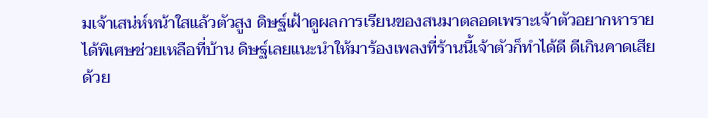มเจ้าเสน่ห์หน้าใสแล้วตัวสูง ดิษฐ์เฝ้าดูผลการเรียนของสนมาตลอดเพราะเจ้าตัวอยากหารายได้พิเศษช่วยเหลือที่บ้าน ดิษฐ์เลยแนะนำให้มาร้องเพลงที่ร้านนี้เจ้าตัวก็ทำได้ดี ดีเกินคาดเสียด้วย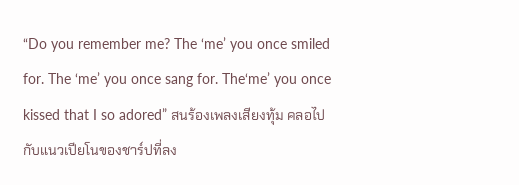“Do you remember me? The ‘me’ you once smiled for. The ‘me’ you once sang for. The‘me’ you once kissed that I so adored” สนร้องเพลงเสียงทุ้ม คลอไปกับแนวเปียโนของชาร์ปที่ลง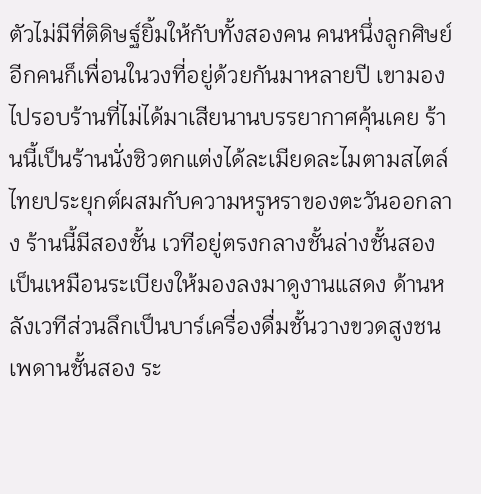ตัวไม่มีที่ติดิษฐ์ยิ้มให้กับทั้งสองคน คนหนึ่งลูกศิษย์อีกคนก็เพื่อนในวงที่อยู่ด้วยกันมาหลายปี เขามองไปรอบร้านที่ไม่ได้มาเสียนานบรรยากาศคุ้นเคย ร้านนี้เป็นร้านนั่งชิวตกแต่งได้ละเมียดละไมตามสไตล์ไทยประยุกต์ผสมกับความหรูหราของตะวันออกลาง ร้านนี้มีสองชั้น เวทีอยู่ตรงกลางชั้นล่างชั้นสองเป็นเหมือนระเบียงให้มองลงมาดูงานแสดง ด้านหลังเวทีส่วนลึกเป็นบาร์เครื่องดื่มชั้นวางขวดสูงชนเพดานชั้นสอง ระ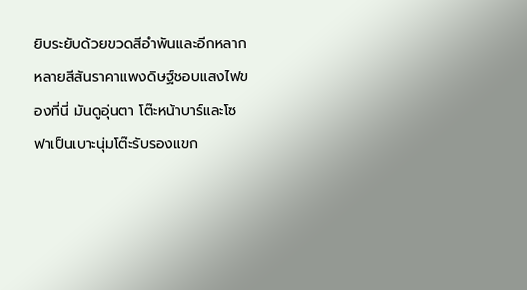ยิบระยับด้วยขวดสีอำพันและอีกหลากหลายสีสันราคาแพงดิษฐ์ชอบแสงไฟของที่นี่ มันดูอุ่นตา โต๊ะหน้าบาร์และโซฟาเป็นเบาะนุ่มโต๊ะรับรองแขก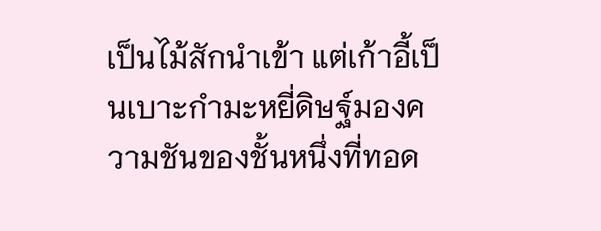เป็นไม้สักนำเข้า แต่เก้าอี้เป็นเบาะกำมะหยี่ดิษฐ์มองความชันของชั้นหนึ่งที่ทอด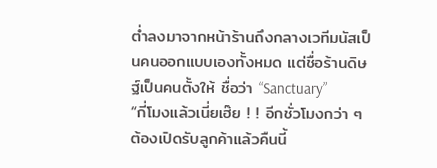ต่ำลงมาจากหน้าร้านถึงกลางเวทีมนัสเป็นคนออกแบบเองทั้งหมด แต่ชื่อร้านดิษฐ์เป็นคนตั้งให้ ชื่อว่า “Sanctuary”
“กี่โมงแล้วเนี่ยเฮ๊ย ! ! อีกชั่วโมงกว่า ๆ ต้องเปิดรับลูกค้าแล้วคืนนี้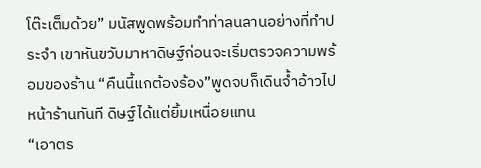โต๊ะเต็มด้วย” มนัสพูดพร้อมทำท่าลนลานอย่างที่ทำประจำ เขาหันขวับมาหาดิษฐ์ก่อนจะเริ่มตรวจความพร้อมของร้าน “คืนนี้แกต้องร้อง”พูดจบก็เดินจ้ำอ้าวไปหน้าร้านทันที ดิษฐ์ได้แต่ยิ้มเหนื่อยแทน
“เอาตร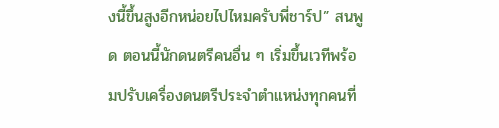งนี้ขึ้นสูงอีกหน่อยไปไหมครับพี่ชาร์ป” สนพูด ตอนนี้นักดนตรีคนอื่น ๆ เริ่มขึ้นเวทีพร้อมปรับเครื่องดนตรีประจำตำแหน่งทุกคนที่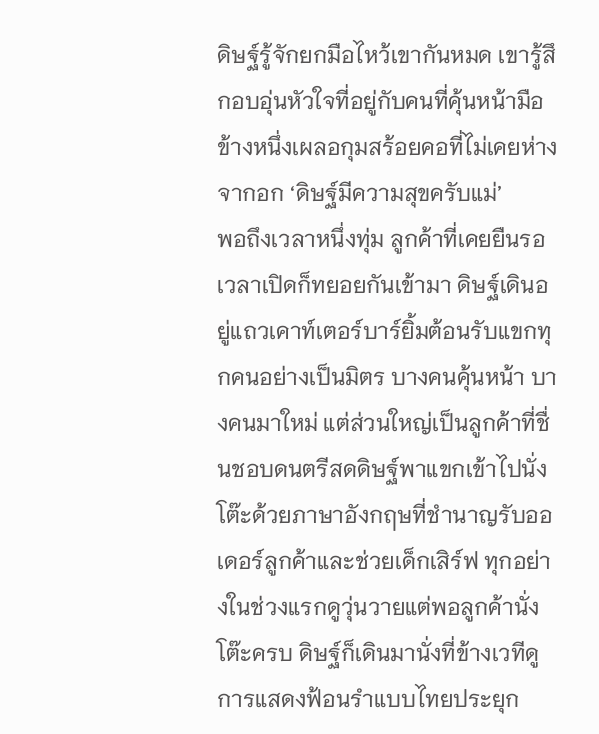ดิษฐ์รู้จักยกมือไหว้เขากันหมด เขารู้สึกอบอุ่นหัวใจที่อยู่กับคนที่คุ้นหน้ามือข้างหนึ่งเผลอกุมสร้อยคอที่ไม่เคยห่างจากอก ‘ดิษฐ์มีความสุขครับแม่’
พอถึงเวลาหนึ่งทุ่ม ลูกค้าที่เคยยืนรอเวลาเปิดก็ทยอยกันเข้ามา ดิษฐ์เดินอยู่แถวเคาท์เตอร์บาร์ยิ้มต้อนรับแขกทุกคนอย่างเป็นมิตร บางคนคุ้นหน้า บางคนมาใหม่ แต่ส่วนใหญ่เป็นลูกค้าที่ชื่นชอบดนตรีสดดิษฐ์พาแขกเข้าไปนั่งโต๊ะด้วยภาษาอังกฤษที่ชำนาญรับออเดอร์ลูกค้าและช่วยเด็กเสิร์ฟ ทุกอย่างในช่วงแรกดูวุ่นวายแต่พอลูกค้านั่งโต๊ะครบ ดิษฐ์ก็เดินมานั่งที่ข้างเวทีดูการแสดงฟ้อนรำแบบไทยประยุก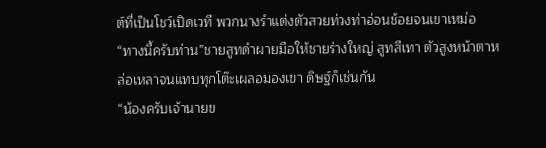ต์ที่เป็นโชว์เปิดเวที พวกนางรำแต่งตัวสวยท่วงท่าอ่อนช้อยจนเขาเหม่อ
“ทางนี้ครับท่าน”ชายสูทดำผายมือให้ชายร่างใหญ่ สูทสีเทา ตัวสูงหน้าตาหล่อเหลาจนแทบทุกโต๊ะเผลอมองเขา ดิษฐ์ก็เช่นกัน
“น้องครับเจ้านายข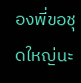องพี่ขอชุดใหญ่นะ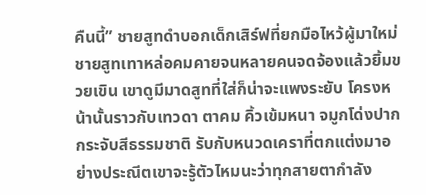คืนนี้” ชายสูทดำบอกเด็กเสิร์ฟที่ยกมือไหว้ผู้มาใหม่ชายสูทเทาหล่อคมคายจนหลายคนจดจ้องแล้วยิ้มขวยเขิน เขาดูมีมาดสูทที่ใส่ก็น่าจะแพงระยับ โครงหน้านั้นราวกับเทวดา ตาคม คิ้วเข้มหนา จมูกโด่งปากกระจับสีธรรมชาติ รับกับหนวดเคราที่ตกแต่งมาอย่างประณีตเขาจะรู้ตัวไหมนะว่าทุกสายตากำลัง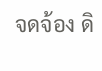จดจ้อง ดิ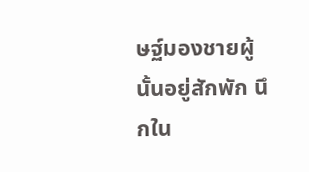ษฐ์มองชายผู้นั้นอยู่สักพัก นึกใน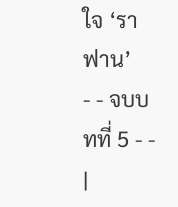ใจ ‘ราฟาน’
- - จบบทที่ 5 - -
|